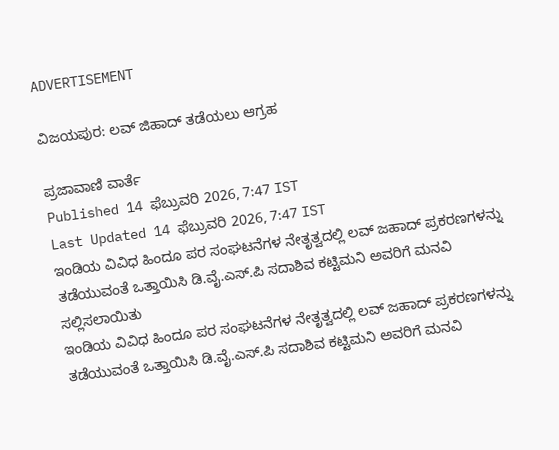ADVERTISEMENT

ವಿಜಯಪುರ: ಲವ್ ಜಿಹಾದ್ ತಡೆಯಲು ಆಗ್ರಹ

ಪ್ರಜಾವಾಣಿ ವಾರ್ತೆ
Published 14 ಫೆಬ್ರುವರಿ 2026, 7:47 IST
Last Updated 14 ಫೆಬ್ರುವರಿ 2026, 7:47 IST
ಇಂಡಿಯ ವಿವಿಧ ಹಿಂದೂ ಪರ ಸಂಘಟನೆಗಳ ನೇತೃತ್ವದಲ್ಲಿ ಲವ್ ಜಹಾದ್ ಪ್ರಕರಣಗಳನ್ನು ತಡೆಯುವಂತೆ ಒತ್ತಾಯಿಸಿ ಡಿ.ವೈ.ಎಸ್.ಪಿ ಸದಾಶಿವ ಕಟ್ಟಿಮನಿ ಅವರಿಗೆ ಮನವಿ ಸಲ್ಲಿಸಲಾಯಿತು
ಇಂಡಿಯ ವಿವಿಧ ಹಿಂದೂ ಪರ ಸಂಘಟನೆಗಳ ನೇತೃತ್ವದಲ್ಲಿ ಲವ್ ಜಹಾದ್ ಪ್ರಕರಣಗಳನ್ನು ತಡೆಯುವಂತೆ ಒತ್ತಾಯಿಸಿ ಡಿ.ವೈ.ಎಸ್.ಪಿ ಸದಾಶಿವ ಕಟ್ಟಿಮನಿ ಅವರಿಗೆ ಮನವಿ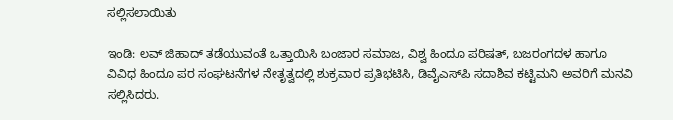ಸಲ್ಲಿಸಲಾಯಿತು

ಇಂಡಿ: ಲವ್ ಜಿಹಾದ್ ತಡೆಯುವಂತೆ ಒತ್ತಾಯಿಸಿ ಬಂಜಾರ ಸಮಾಜ, ವಿಶ್ವ ಹಿಂದೂ ಪರಿಷತ್, ಬಜರಂಗದಳ ಹಾಗೂ ವಿವಿಧ ಹಿಂದೂ ಪರ ಸಂಘಟನೆಗಳ ನೇತೃತ್ವದಲ್ಲಿ ಶುಕ್ರವಾರ ಪ್ರತಿಭಟಿಸಿ, ಡಿವೈಎಸ್‌ಪಿ ಸದಾಶಿವ ಕಟ್ಟಿಮನಿ ಅವರಿಗೆ ಮನವಿ ಸಲ್ಲಿಸಿದರು.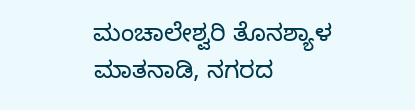ಮಂಚಾಲೇಶ್ವರಿ ತೊನಶ್ಯಾಳ ಮಾತನಾಡಿ, ನಗರದ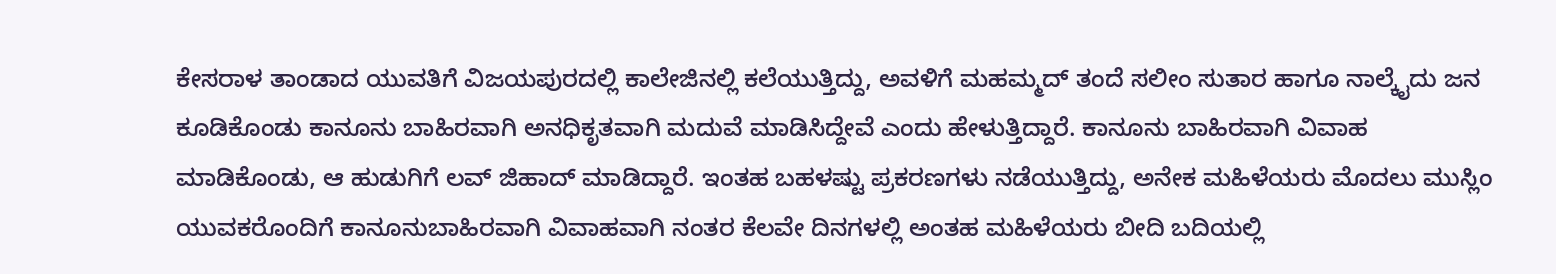ಕೇಸರಾಳ ತಾಂಡಾದ ಯುವತಿಗೆ ವಿಜಯಪುರದಲ್ಲಿ ಕಾಲೇಜಿನಲ್ಲಿ ಕಲೆಯುತ್ತಿದ್ದು, ಅವಳಿಗೆ ಮಹಮ್ಮದ್ ತಂದೆ ಸಲೀಂ ಸುತಾರ ಹಾಗೂ ನಾಲ್ಕೈದು ಜನ ಕೂಡಿಕೊಂಡು ಕಾನೂನು ಬಾಹಿರವಾಗಿ ಅನಧಿಕೃತವಾಗಿ ಮದುವೆ ಮಾಡಿಸಿದ್ದೇವೆ ಎಂದು ಹೇಳುತ್ತಿದ್ದಾರೆ. ಕಾನೂನು ಬಾಹಿರವಾಗಿ ವಿವಾಹ ಮಾಡಿಕೊಂಡು, ಆ ಹುಡುಗಿಗೆ ಲವ್ ಜಿಹಾದ್ ಮಾಡಿದ್ದಾರೆ. ಇಂತಹ ಬಹಳಷ್ಟು ಪ್ರಕರಣಗಳು ನಡೆಯುತ್ತಿದ್ದು, ಅನೇಕ ಮಹಿಳೆಯರು ಮೊದಲು ಮುಸ್ಲಿಂ ಯುವಕರೊಂದಿಗೆ ಕಾನೂನುಬಾಹಿರವಾಗಿ ವಿವಾಹವಾಗಿ ನಂತರ ಕೆಲವೇ ದಿನಗಳಲ್ಲಿ ಅಂತಹ ಮಹಿಳೆಯರು ಬೀದಿ ಬದಿಯಲ್ಲಿ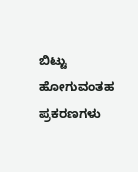ಬಿಟ್ಟು ಹೋಗುವಂತಹ ಪ್ರಕರಣಗಳು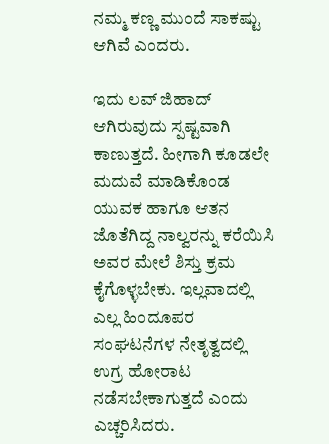ನಮ್ಮ ಕಣ್ಣ ಮುಂದೆ ಸಾಕಷ್ಟು ಆಗಿವೆ ಎಂದರು.

ಇದು ಲವ್ ಜಿಹಾದ್ ಆಗಿರುವುದು ಸ್ಪಷ್ಟವಾಗಿ ಕಾಣುತ್ತದೆ. ಹೀಗಾಗಿ ಕೂಡಲೇ ಮದುವೆ ಮಾಡಿಕೊಂಡ ಯುವಕ ಹಾಗೂ ಆತನ ಜೊತೆಗಿದ್ದ ನಾಲ್ವರನ್ನು ಕರೆಯಿಸಿ ಅವರ ಮೇಲೆ ಶಿಸ್ತು ಕ್ರಮ ಕೈಗೊಳ್ಳಬೇಕು. ಇಲ್ಲವಾದಲ್ಲಿ ಎಲ್ಲ ಹಿಂದೂಪರ ಸಂಘಟನೆಗಳ ನೇತೃತ್ವದಲ್ಲಿ ಉಗ್ರ ಹೋರಾಟ ನಡೆಸಬೇಕಾಗುತ್ತದೆ ಎಂದು ಎಚ್ಚರಿಸಿದರು.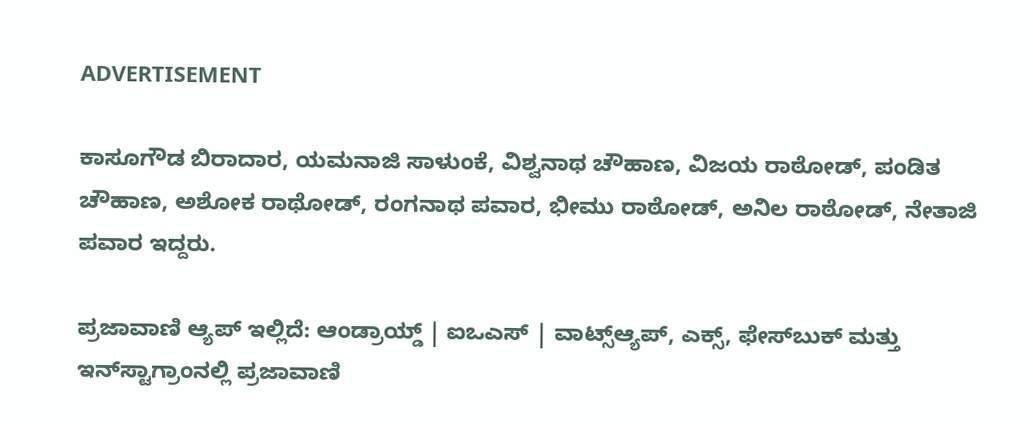ADVERTISEMENT

ಕಾಸೂಗೌಡ ಬಿರಾದಾರ, ಯಮನಾಜಿ ಸಾಳುಂಕೆ, ವಿಶ್ವನಾಥ ಚೌಹಾಣ, ವಿಜಯ ರಾಠೋಡ್, ಪಂಡಿತ ಚೌಹಾಣ, ಅಶೋಕ ರಾಥೋಡ್, ರಂಗನಾಥ ಪವಾರ, ಭೀಮು ರಾಠೋಡ್, ಅನಿಲ ರಾಠೋಡ್, ನೇತಾಜಿ ಪವಾರ ಇದ್ದರು.

ಪ್ರಜಾವಾಣಿ ಆ್ಯಪ್ ಇಲ್ಲಿದೆ: ಆಂಡ್ರಾಯ್ಡ್ | ಐಒಎಸ್ | ವಾಟ್ಸ್ಆ್ಯಪ್, ಎಕ್ಸ್, ಫೇಸ್‌ಬುಕ್ ಮತ್ತು ಇನ್‌ಸ್ಟಾಗ್ರಾಂನಲ್ಲಿ ಪ್ರಜಾವಾಣಿ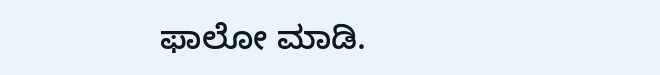ಫಾಲೋ ಮಾಡಿ.